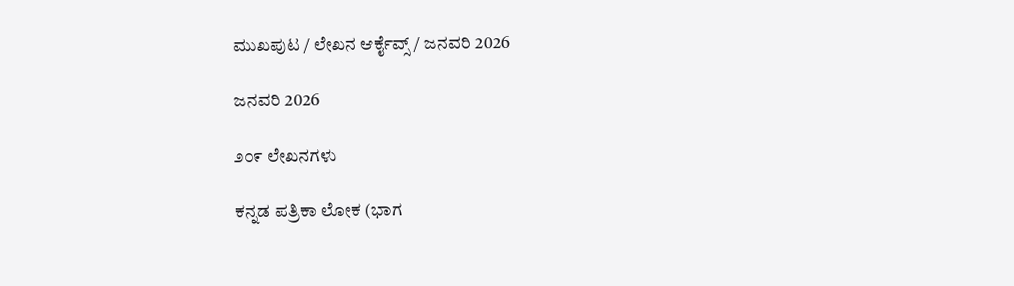ಮುಖಪುಟ / ಲೇಖನ ಆರ್ಕೈವ್ಸ್ / ಜನವರಿ 2026

ಜನವರಿ 2026

೨೦೯ ಲೇಖನಗಳು

ಕನ್ನಡ ಪತ್ರಿಕಾ ಲೋಕ (ಭಾಗ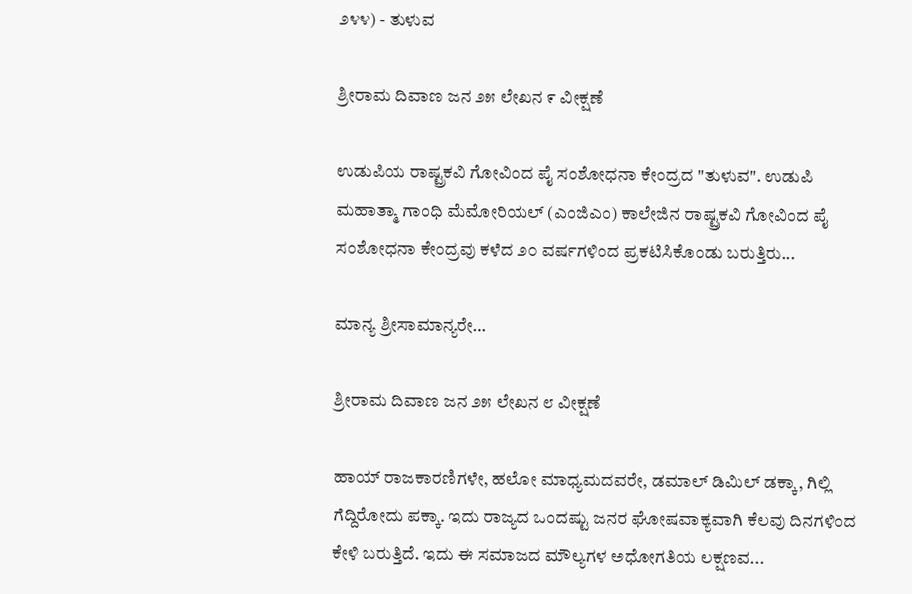೨೪೪) - ತುಳುವ

ಶ್ರೀರಾಮ ದಿವಾಣ ಜನ ೨೫ ಲೇಖನ ೯ ವೀಕ್ಷಣೆ

ಉಡುಪಿಯ ರಾಷ್ಟ್ರಕವಿ ಗೋವಿಂದ ಪೈ ಸಂಶೋಧನಾ ಕೇಂದ್ರದ "ತುಳುವ". ಉಡುಪಿ ಮಹಾತ್ಮಾ ಗಾಂಧಿ ಮೆಮೋರಿಯಲ್ (ಎಂಜಿಎಂ) ಕಾಲೇಜಿನ ರಾಷ್ಟ್ರಕವಿ ಗೋವಿಂದ ಪೈ ಸಂಶೋಧನಾ ಕೇಂದ್ರವು ಕಳೆದ ೨೦ ವರ್ಷಗಳಿಂದ ಪ್ರಕಟಿಸಿಕೊಂಡು ಬರುತ್ತಿರು...

ಮಾನ್ಯ ಶ್ರೀಸಾಮಾನ್ಯರೇ…

ಶ್ರೀರಾಮ ದಿವಾಣ ಜನ ೨೫ ಲೇಖನ ೮ ವೀಕ್ಷಣೆ

ಹಾಯ್ ರಾಜಕಾರಣಿಗಳೇ, ಹಲೋ ಮಾಧ್ಯಮದವರೇ, ಡಮಾಲ್ ಡಿಮಿಲ್ ಡಕ್ಕಾ, ಗಿಲ್ಲಿ ಗೆದ್ದಿರೋದು ಪಕ್ಕಾ. ಇದು ರಾಜ್ಯದ ಒಂದಷ್ಟು ಜನರ ಘೋಷವಾಕ್ಯವಾಗಿ ಕೆಲವು ದಿನಗಳಿಂದ ಕೇಳಿ ಬರುತ್ತಿದೆ. ಇದು ಈ ಸಮಾಜದ ಮೌಲ್ಯಗಳ ಅಧೋಗತಿಯ ಲಕ್ಷಣವ...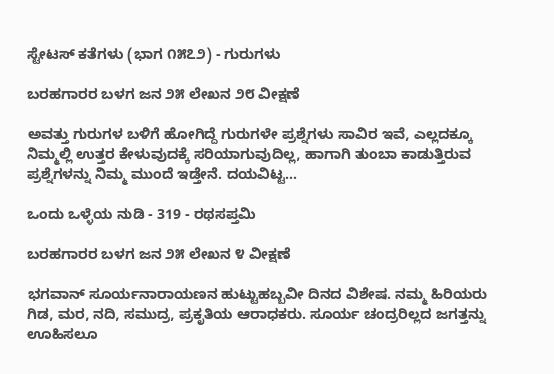ಸ್ಟೇಟಸ್ ಕತೆಗಳು (ಭಾಗ ೧೫೭೨) - ಗುರುಗಳು

ಬರಹಗಾರರ ಬಳಗ ಜನ ೨೫ ಲೇಖನ ೨೮ ವೀಕ್ಷಣೆ

ಅವತ್ತು ಗುರುಗಳ ಬಳಿಗೆ ಹೋಗಿದ್ದೆ ಗುರುಗಳೇ ಪ್ರಶ್ನೆಗಳು ಸಾವಿರ ಇವೆ, ಎಲ್ಲದಕ್ಕೂ ನಿಮ್ಮಲ್ಲಿ ಉತ್ತರ ಕೇಳುವುದಕ್ಕೆ ಸರಿಯಾಗುವುದಿಲ್ಲ, ಹಾಗಾಗಿ ತುಂಬಾ ಕಾಡುತ್ತಿರುವ ಪ್ರಶ್ನೆಗಳನ್ನು ನಿಮ್ಮ ಮುಂದೆ ಇಡ್ತೇನೆ. ದಯವಿಟ್ಟ...

ಒಂದು ಒಳ್ಳೆಯ ನುಡಿ - 319 - ರಥಸಪ್ತಮಿ

ಬರಹಗಾರರ ಬಳಗ ಜನ ೨೫ ಲೇಖನ ೪ ವೀಕ್ಷಣೆ

ಭಗವಾನ್ ಸೂರ್ಯನಾರಾಯಣನ ಹುಟ್ಟುಹಬ್ಬವೀ ದಿನದ ವಿಶೇಷ. ನಮ್ಮ ಹಿರಿಯರು ಗಿಡ, ಮರ, ನದಿ, ಸಮುದ್ರ, ಪ್ರಕೃತಿಯ ಆರಾಧಕರು. ಸೂರ್ಯ ಚಂದ್ರರಿಲ್ಲದ ಜಗತ್ತನ್ನು ಊಹಿಸಲೂ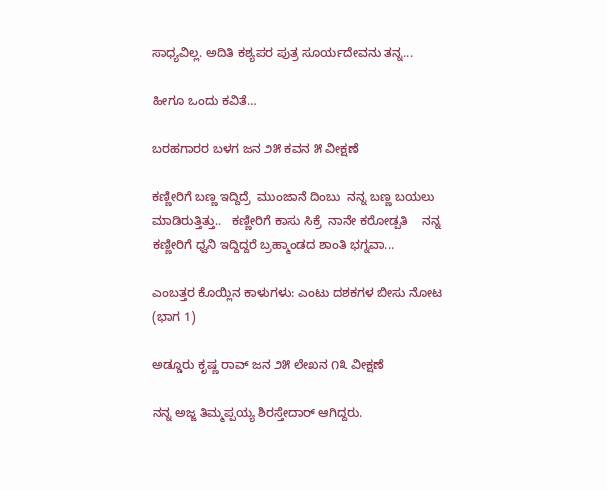ಸಾಧ್ಯವಿಲ್ಲ. ಅದಿತಿ ಕಶ್ಯಪರ ಪುತ್ರ ಸೂರ್ಯದೇವನು ತನ್ನ...

ಹೀಗೂ ಒಂದು ಕವಿತೆ…

ಬರಹಗಾರರ ಬಳಗ ಜನ ೨೫ ಕವನ ೫ ವೀಕ್ಷಣೆ

ಕಣ್ಣೀರಿಗೆ ಬಣ್ಣ ಇದ್ದಿದ್ರೆ  ಮುಂಜಾನೆ ದಿಂಬು  ನನ್ನ ಬಣ್ಣ ಬಯಲು  ಮಾಡಿರುತ್ತಿತ್ತು..   ಕಣ್ಣೀರಿಗೆ ಕಾಸು ಸಿಕ್ರೆ  ನಾನೇ ಕರೋಡ್ಪತಿ    ನನ್ನ ಕಣ್ಣೀರಿಗೆ ಧ್ವನಿ ಇದ್ದಿದ್ದರೆ ಬ್ರಹ್ಮಾಂಡದ ಶಾಂತಿ ಭಗ್ನವಾ...

ಎಂಬತ್ತರ ಕೊಯ್ಲಿನ ಕಾಳುಗಳು: ಎಂಟು ದಶಕಗಳ ಬೀಸು ನೋಟ (ಭಾಗ 1)

ಅಡ್ಡೂರು ಕೃಷ್ಣ ರಾವ್ ಜನ ೨೫ ಲೇಖನ ೧೩ ವೀಕ್ಷಣೆ

ನನ್ನ ಅಜ್ಜ ತಿಮ್ಮಪ್ಪಯ್ಯ ಶಿರಸ್ತೇದಾರ್ ಆಗಿದ್ದರು.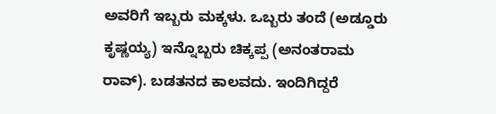ಅವರಿಗೆ ಇಬ್ಬರು ಮಕ್ಕಳು. ಒಬ್ಬರು ತಂದೆ (ಅಡ್ಡೂರು ಕೃಷ್ಣಯ್ಯ) ಇನ್ನೊಬ್ಬರು ಚಿಕ್ಕಪ್ಪ (ಅನಂತರಾಮ ರಾವ್). ಬಡತನದ ಕಾಲವದು. ಇಂದಿಗಿದ್ದರೆ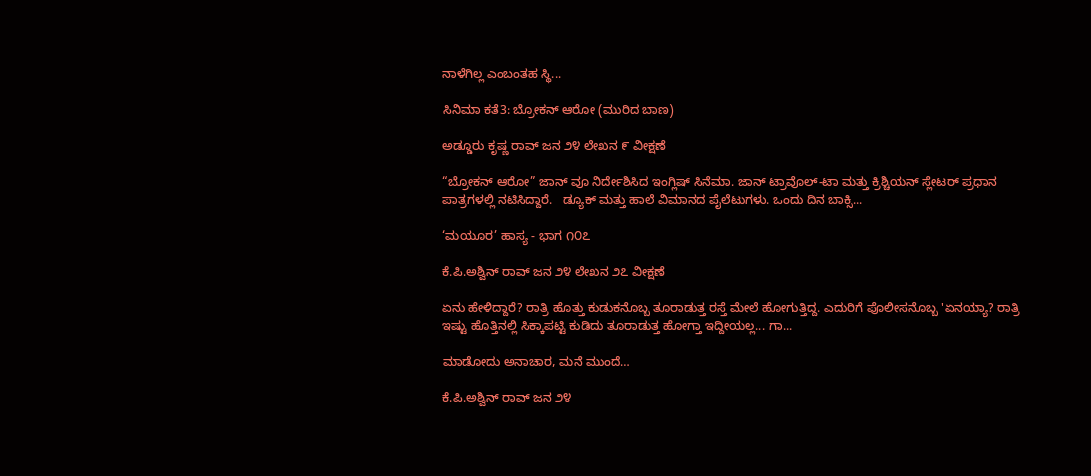ನಾಳೆಗಿಲ್ಲ ಎಂಬಂತಹ ಸ್ಥಿ...

ಸಿನಿಮಾ ಕತೆ3: ಬ್ರೋಕನ್ ಆರೋ (ಮುರಿದ ಬಾಣ)

ಅಡ್ಡೂರು ಕೃಷ್ಣ ರಾವ್ ಜನ ೨೪ ಲೇಖನ ೯ ವೀಕ್ಷಣೆ

“ಬ್ರೋಕನ್ ಆರೋ” ಜಾನ್ ವೂ ನಿರ್ದೇಶಿಸಿದ ಇಂಗ್ಲಿಷ್ ಸಿನೆಮಾ. ಜಾನ್ ಟ್ರಾವೊಲ್-ಟಾ ಮತ್ತು ಕ್ರಿಶ್ಚಿಯನ್ ಸ್ಲೇಟರ್ ಪ್ರಧಾನ ಪಾತ್ರಗಳಲ್ಲಿ ನಟಿಸಿದ್ದಾರೆ.   ಡ್ಯೂಕ್ ಮತ್ತು ಹಾಲೆ ವಿಮಾನದ ಪೈಲೆಟುಗಳು. ಒಂದು ದಿನ ಬಾಕ್ಸಿ...

‘ಮಯೂರ’ ಹಾಸ್ಯ - ಭಾಗ ೧೦೭

ಕೆ.ಪಿ.ಅಶ್ವಿನ್ ರಾವ್ ಜನ ೨೪ ಲೇಖನ ೨೭ ವೀಕ್ಷಣೆ

ಏನು ಹೇಳಿದ್ದಾರೆ? ರಾತ್ರಿ ಹೊತ್ತು ಕುಡುಕನೊಬ್ಬ ತೂರಾಡುತ್ತ ರಸ್ತೆ ಮೇಲೆ ಹೋಗುತ್ತಿದ್ದ. ಎದುರಿಗೆ ಪೊಲೀಸನೊಬ್ಬ 'ಏನಯ್ಯಾ? ರಾತ್ರಿ ಇಷ್ಟು ಹೊತ್ತಿನಲ್ಲಿ ಸಿಕ್ಕಾಪಟ್ಟಿ ಕುಡಿದು ತೂರಾಡುತ್ತ ಹೋಗ್ತಾ ಇದ್ದೀಯಲ್ಲ... ಗಾ...

ಮಾಡೋದು ಅನಾಚಾರ, ಮನೆ ಮುಂದೆ…

ಕೆ.ಪಿ.ಅಶ್ವಿನ್ ರಾವ್ ಜನ ೨೪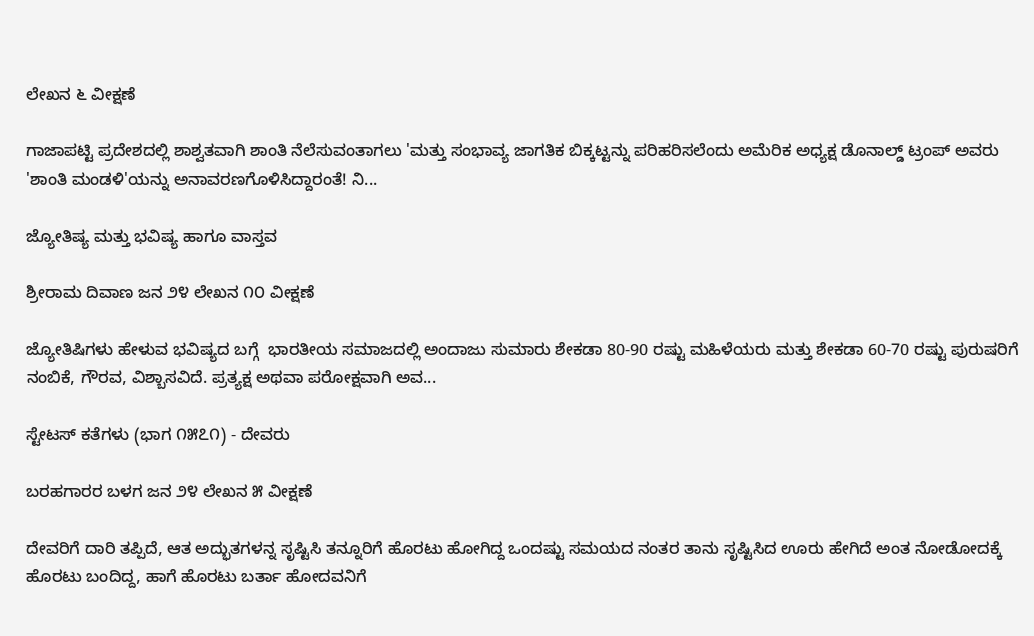ಲೇಖನ ೬ ವೀಕ್ಷಣೆ

ಗಾಜಾಪಟ್ಟಿ ಪ್ರದೇಶದಲ್ಲಿ ಶಾಶ್ವತವಾಗಿ ಶಾಂತಿ ನೆಲೆಸುವಂತಾಗಲು 'ಮತ್ತು ಸಂಭಾವ್ಯ ಜಾಗತಿಕ ಬಿಕ್ಕಟ್ಟನ್ನು ಪರಿಹರಿಸಲೆಂದು ಅಮೆರಿಕ ಅಧ್ಯಕ್ಷ ಡೊನಾಲ್ಡ್ ಟ್ರಂಪ್ ಅವರು 'ಶಾಂತಿ ಮಂಡಳಿ'ಯನ್ನು ಅನಾವರಣಗೊಳಿಸಿದ್ದಾರಂತೆ! ನಿ...

ಜ್ಯೋತಿಷ್ಯ ಮತ್ತು ಭವಿಷ್ಯ ಹಾಗೂ ವಾಸ್ತವ

ಶ್ರೀರಾಮ ದಿವಾಣ ಜನ ೨೪ ಲೇಖನ ೧೦ ವೀಕ್ಷಣೆ

ಜ್ಯೋತಿಷಿಗಳು ಹೇಳುವ ಭವಿಷ್ಯದ ಬಗ್ಗೆ  ಭಾರತೀಯ ಸಮಾಜದಲ್ಲಿ ಅಂದಾಜು ಸುಮಾರು ಶೇಕಡಾ 80-90 ರಷ್ಟು ಮಹಿಳೆಯರು ಮತ್ತು ಶೇಕಡಾ 60-70 ರಷ್ಟು ಪುರುಷರಿಗೆ ನಂಬಿಕೆ, ಗೌರವ, ವಿಶ್ಬಾಸವಿದೆ. ಪ್ರತ್ಯಕ್ಷ ಅಥವಾ ಪರೋಕ್ಷವಾಗಿ ಅವ...

ಸ್ಟೇಟಸ್ ಕತೆಗಳು (ಭಾಗ ೧೫೭೧) - ದೇವರು

ಬರಹಗಾರರ ಬಳಗ ಜನ ೨೪ ಲೇಖನ ೫ ವೀಕ್ಷಣೆ

ದೇವರಿಗೆ ದಾರಿ ತಪ್ಪಿದೆ, ಆತ ಅದ್ಭುತಗಳನ್ನ ಸೃಷ್ಟಿಸಿ ತನ್ನೂರಿಗೆ ಹೊರಟು ಹೋಗಿದ್ದ ಒಂದಷ್ಟು ಸಮಯದ ನಂತರ ತಾನು ಸೃಷ್ಟಿಸಿದ ಊರು ಹೇಗಿದೆ ಅಂತ ನೋಡೋದಕ್ಕೆ ಹೊರಟು ಬಂದಿದ್ದ, ಹಾಗೆ ಹೊರಟು ಬರ್ತಾ ಹೋದವನಿಗೆ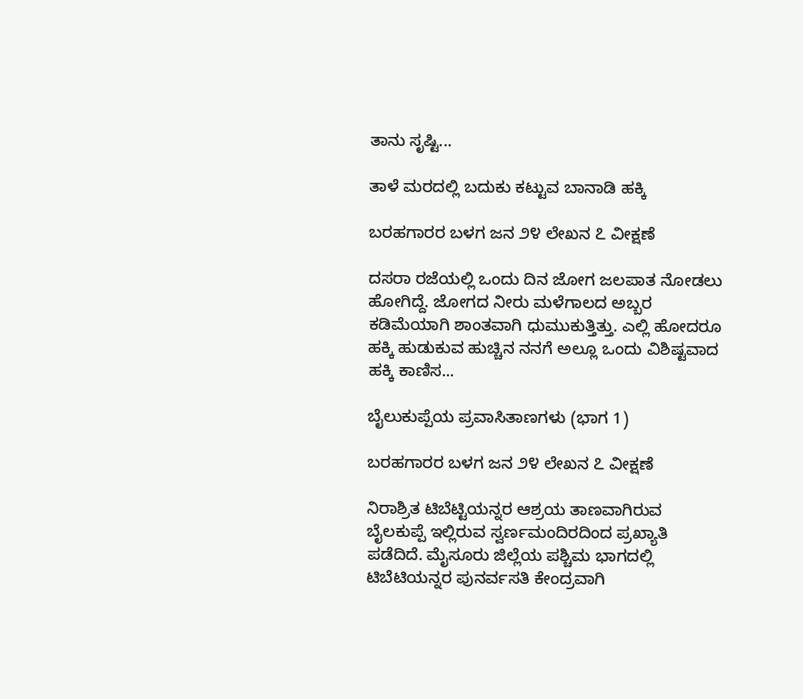ತಾನು ಸೃಷ್ಟಿ...

ತಾಳೆ ಮರದಲ್ಲಿ ಬದುಕು ಕಟ್ಟುವ ಬಾನಾಡಿ ಹಕ್ಕಿ

ಬರಹಗಾರರ ಬಳಗ ಜನ ೨೪ ಲೇಖನ ೭ ವೀಕ್ಷಣೆ

ದಸರಾ ರಜೆಯಲ್ಲಿ ಒಂದು ದಿನ ಜೋಗ ಜಲಪಾತ ನೋಡಲು ಹೋಗಿದ್ದೆ. ಜೋಗದ ನೀರು ಮಳೆಗಾಲದ ಅಬ್ಬರ ಕಡಿಮೆಯಾಗಿ ಶಾಂತವಾಗಿ ಧುಮುಕುತ್ತಿತ್ತು. ಎಲ್ಲಿ ಹೋದರೂ ಹಕ್ಕಿ ಹುಡುಕುವ ಹುಚ್ಚಿನ ನನಗೆ ಅಲ್ಲೂ ಒಂದು ವಿಶಿಷ್ಟವಾದ ಹಕ್ಕಿ ಕಾಣಿಸ...

ಬೈಲುಕುಪ್ಪೆಯ ಪ್ರವಾಸಿತಾಣಗಳು (ಭಾಗ 1)

ಬರಹಗಾರರ ಬಳಗ ಜನ ೨೪ ಲೇಖನ ೭ ವೀಕ್ಷಣೆ

ನಿರಾಶ್ರಿತ ಟಿಬೆಟ್ಟಿಯನ್ನರ ಆಶ್ರಯ ತಾಣವಾಗಿರುವ ಬೈಲಕುಪ್ಪೆ ಇಲ್ಲಿರುವ ಸ್ವರ್ಣಮಂದಿರದಿಂದ ಪ್ರಖ್ಯಾತಿ ಪಡೆದಿದೆ. ಮೈಸೂರು ಜಿಲ್ಲೆಯ ಪಶ್ಚಿಮ ಭಾಗದಲ್ಲಿ ಟಿಬೆಟಿಯನ್ನರ ಪುನರ್ವಸತಿ ಕೇಂದ್ರವಾಗಿ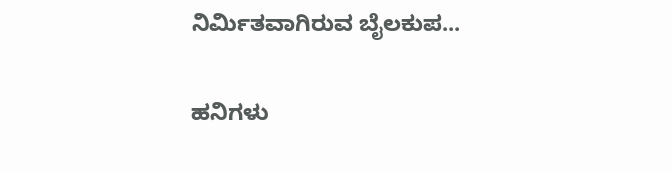ನಿರ್ಮಿತವಾಗಿರುವ ಬೈಲಕುಪ...

ಹನಿಗಳು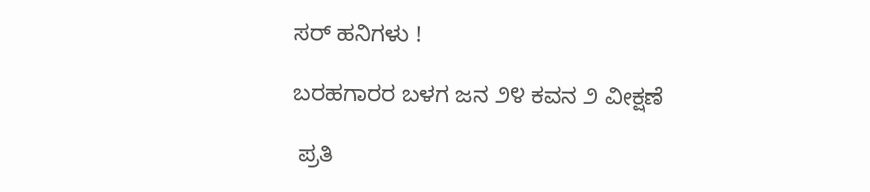ಸರ್ ಹನಿಗಳು !

ಬರಹಗಾರರ ಬಳಗ ಜನ ೨೪ ಕವನ ೨ ವೀಕ್ಷಣೆ

 ಪ್ರತಿ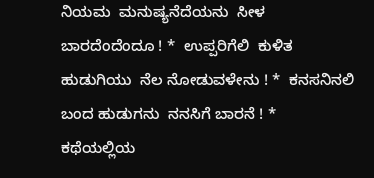ನಿಯಮ  ಮನುಷ್ಯನೆದೆಯನು  ಸೀಳ ಬಾರದೆಂದೆಂದೂ ! *  ಉಪ್ಪರಿಗೆಲಿ  ಕುಳಿತ ಹುಡುಗಿಯು  ನೆಲ ನೋಡುವಳೇನು ! *  ಕನಸನಿನಲಿ  ಬಂದ ಹುಡುಗನು  ನನಸಿಗೆ ಬಾರನೆ ! *  ಕಥೆಯಲ್ಲಿಯ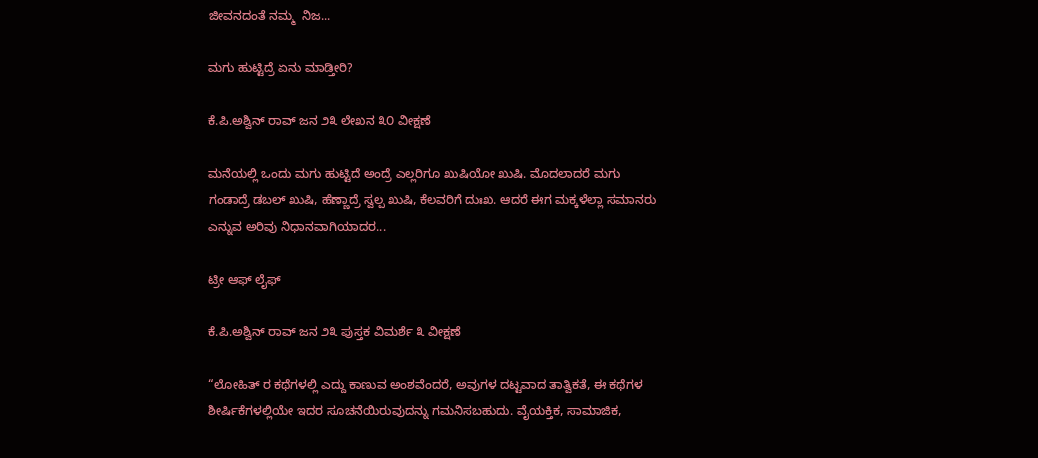ಜೀವನದಂತೆ ನಮ್ಮ  ನಿಜ...

ಮಗು ಹುಟ್ಟಿದ್ರೆ ಏನು ಮಾಡ್ತೀರಿ?

ಕೆ.ಪಿ.ಅಶ್ವಿನ್ ರಾವ್ ಜನ ೨೩ ಲೇಖನ ೩೦ ವೀಕ್ಷಣೆ

ಮನೆಯಲ್ಲಿ ಒಂದು ಮಗು ಹುಟ್ಟಿದೆ ಅಂದ್ರೆ ಎಲ್ಲರಿಗೂ ಖುಷಿಯೋ ಖುಷಿ. ಮೊದಲಾದರೆ ಮಗು ಗಂಡಾದ್ರೆ ಡಬಲ್ ಖುಷಿ, ಹೆಣ್ಣಾದ್ರೆ ಸ್ವಲ್ಪ ಖುಷಿ, ಕೆಲವರಿಗೆ ದುಃಖ. ಆದರೆ ಈಗ ಮಕ್ಕಳೆಲ್ಲಾ ಸಮಾನರು ಎನ್ನುವ ಅರಿವು ನಿಧಾನವಾಗಿಯಾದರ...

ಟ್ರೀ ಆಫ್ ಲೈಫ್

ಕೆ.ಪಿ.ಅಶ್ವಿನ್ ರಾವ್ ಜನ ೨೩ ಪುಸ್ತಕ ವಿಮರ್ಶೆ ೩ ವೀಕ್ಷಣೆ

“ಲೋಹಿತ್‌ ರ ಕಥೆಗಳಲ್ಲಿ ಎದ್ದು ಕಾಣುವ ಅಂಶವೆಂದರೆ, ಅವುಗಳ ದಟ್ಟವಾದ ತಾತ್ವಿಕತೆ, ಈ ಕಥೆಗಳ ಶೀರ್ಷಿಕೆಗಳಲ್ಲಿಯೇ ಇದರ ಸೂಚನೆಯಿರುವುದನ್ನು ಗಮನಿಸಬಹುದು. ವೈಯಕ್ತಿಕ, ಸಾಮಾಜಿಕ,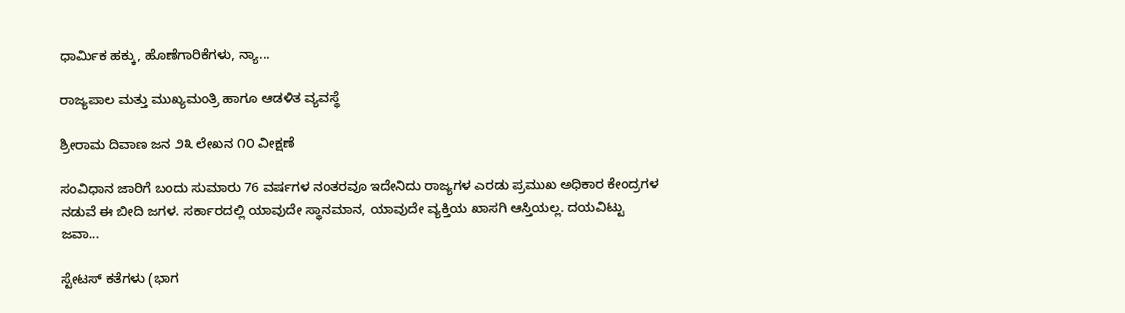ಧಾರ್ಮಿಕ ಹಕ್ಕು, ಹೊಣೆಗಾರಿಕೆಗಳು, ನ್ಯಾ...

ರಾಜ್ಯಪಾಲ ಮತ್ತು ಮುಖ್ಯಮಂತ್ರಿ ಹಾಗೂ ಆಡಳಿತ ವ್ಯವಸ್ಥೆ

ಶ್ರೀರಾಮ ದಿವಾಣ ಜನ ೨೩ ಲೇಖನ ೧೦ ವೀಕ್ಷಣೆ

ಸಂವಿಧಾನ ಜಾರಿಗೆ ಬಂದು ಸುಮಾರು 76 ವರ್ಷಗಳ ನಂತರವೂ ಇದೇನಿದು ರಾಜ್ಯಗಳ ಎರಡು ಪ್ರಮುಖ ಅಧಿಕಾರ ಕೇಂದ್ರಗಳ ನಡುವೆ ಈ ಬೀದಿ ಜಗಳ. ಸರ್ಕಾರದಲ್ಲಿ ಯಾವುದೇ ಸ್ಥಾನಮಾನ, ಯಾವುದೇ ವ್ಯಕ್ತಿಯ ಖಾಸಗಿ ಆಸ್ತಿಯಲ್ಲ. ದಯವಿಟ್ಟು ಜವಾ...

ಸ್ಟೇಟಸ್ ಕತೆಗಳು (ಭಾಗ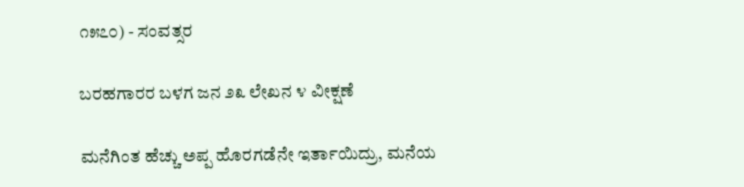೧೫೭೦) - ಸಂವತ್ಸರ

ಬರಹಗಾರರ ಬಳಗ ಜನ ೨೩ ಲೇಖನ ೪ ವೀಕ್ಷಣೆ

ಮನೆಗಿಂತ ಹೆಚ್ಚು ಅಪ್ಪ ಹೊರಗಡೆನೇ ಇರ್ತಾಯಿದ್ರು, ಮನೆಯ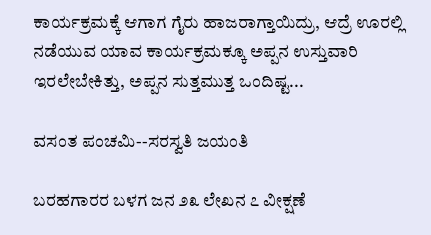ಕಾರ್ಯಕ್ರಮಕ್ಕೆ ಆಗಾಗ ಗೈರು ಹಾಜರಾಗ್ತಾಯಿದ್ರು, ಆದ್ರೆ ಊರಲ್ಲಿ ನಡೆಯುವ ಯಾವ ಕಾರ್ಯಕ್ರಮಕ್ಕೂ ಅಪ್ಪನ ಉಸ್ತುವಾರಿ ಇರಲೇಬೇಕಿತ್ತು, ಅಪ್ಪನ ಸುತ್ತಮುತ್ತ ಒಂದಿಷ್ಟ...

ವಸಂತ ಪಂಚಮಿ--ಸರಸ್ವತಿ ಜಯಂತಿ

ಬರಹಗಾರರ ಬಳಗ ಜನ ೨೩ ಲೇಖನ ೭ ವೀಕ್ಷಣೆ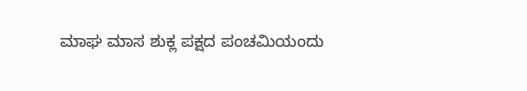ಮಾಘ ಮಾಸ ಶುಕ್ಲ ಪಕ್ಷದ ಪಂಚಮಿಯಂದು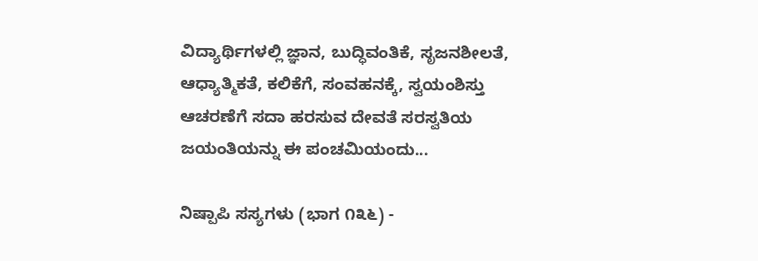ವಿದ್ಯಾರ್ಥಿಗಳಲ್ಲಿ ಜ್ಞಾನ, ಬುದ್ಧಿವಂತಿಕೆ, ಸೃಜನಶೀಲತೆ, ಆಧ್ಯಾತ್ಮಿಕತೆ, ಕಲಿಕೆಗೆ, ಸಂವಹನಕ್ಕೆ, ಸ್ವಯಂಶಿಸ್ತು ಆಚರಣೆಗೆ ಸದಾ ಹರಸುವ ದೇವತೆ ಸರಸ್ವತಿಯ ಜಯಂತಿಯನ್ನು ಈ ಪಂಚಮಿಯಂದು...

ನಿಷ್ಪಾಪಿ ಸಸ್ಯಗಳು (ಭಾಗ ೧೩೬) -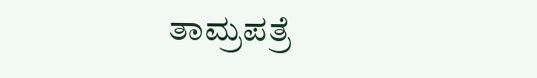ತಾಮ್ರಪತ್ರೆ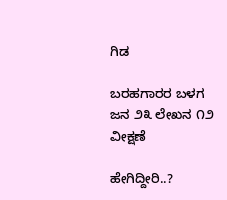ಗಿಡ

ಬರಹಗಾರರ ಬಳಗ ಜನ ೨೩ ಲೇಖನ ೧೨ ವೀಕ್ಷಣೆ

ಹೇಗಿದ್ದೀರಿ..?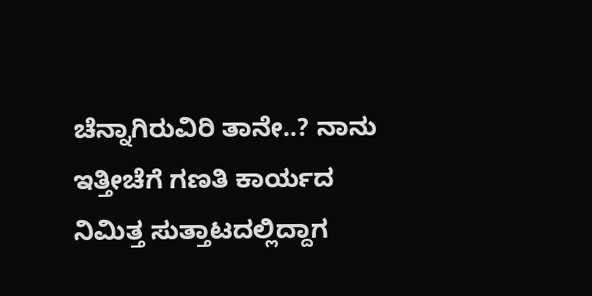ಚೆನ್ನಾಗಿರುವಿರಿ ತಾನೇ..? ನಾನು ಇತ್ತೀಚೆಗೆ ಗಣತಿ ಕಾರ್ಯದ ನಿಮಿತ್ತ ಸುತ್ತಾಟದಲ್ಲಿದ್ದಾಗ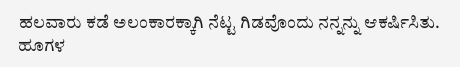ಹಲವಾರು ಕಡೆ ಅಲಂಕಾರಕ್ಕಾಗಿ ನೆಟ್ಟ ಗಿಡವೊಂದು ನನ್ನನ್ನು ಆಕರ್ಷಿಸಿತು. ಹೂಗಳ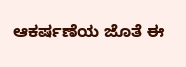ಆಕರ್ಷಣೆಯ ಜೊತೆ ಈ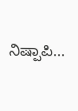ನಿಷ್ಪಾಪಿ...